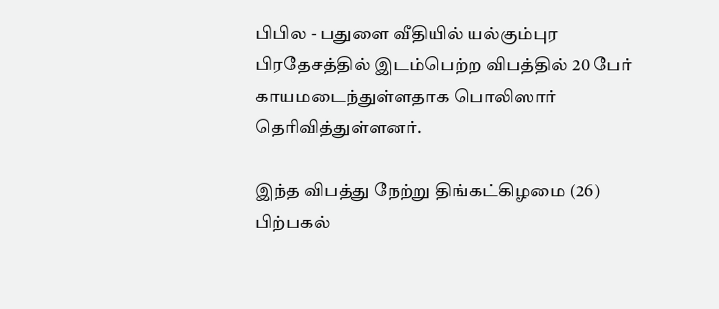பிபில - பதுளை வீதியில் யல்கும்புர பிரதேசத்தில் இடம்பெற்ற விபத்தில் 20 பேர் காயமடைந்துள்ளதாக பொலிஸார் தெரிவித்துள்ளனர்.

இந்த விபத்து நேற்று திங்கட்கிழமை (26) பிற்பகல்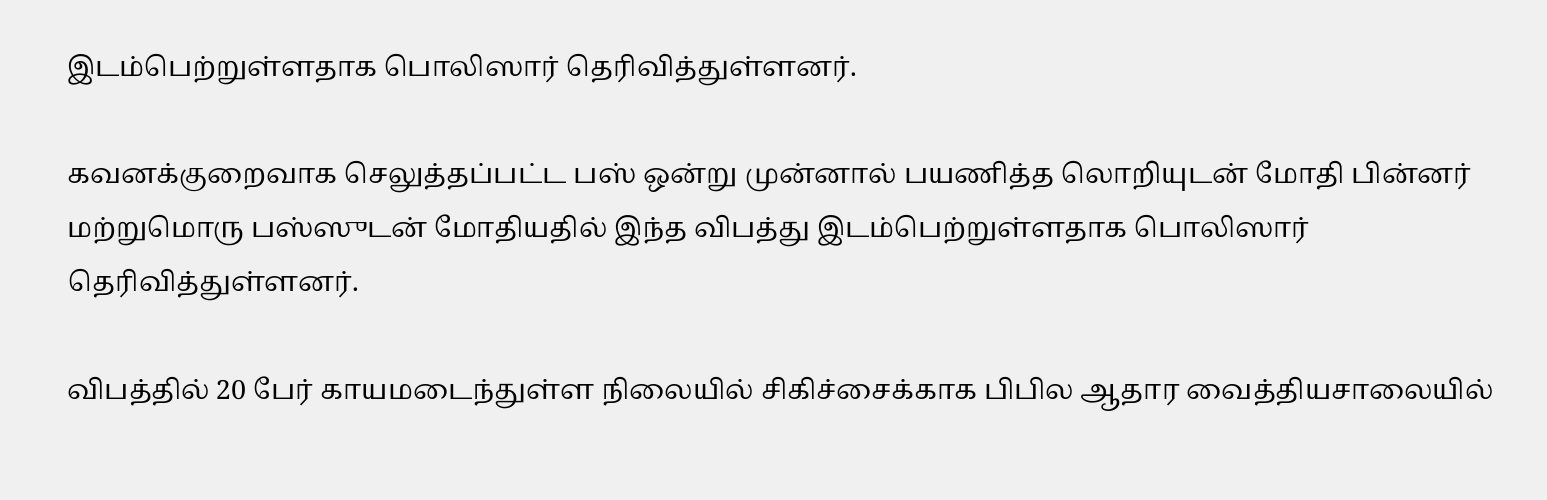இடம்பெற்றுள்ளதாக பொலிஸார் தெரிவித்துள்ளனர்.

கவனக்குறைவாக செலுத்தப்பட்ட பஸ் ஒன்று முன்னால் பயணித்த லொறியுடன் மோதி பின்னர் மற்றுமொரு பஸ்ஸுடன் மோதியதில் இந்த விபத்து இடம்பெற்றுள்ளதாக பொலிஸார் தெரிவித்துள்ளனர்.

விபத்தில் 20 பேர் காயமடைந்துள்ள நிலையில் சிகிச்சைக்காக பிபில ஆதார வைத்தியசாலையில்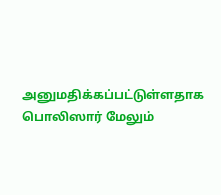அனுமதிக்கப்பட்டுள்ளதாக பொலிஸார் மேலும்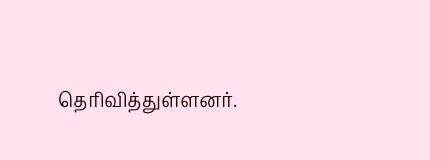தெரிவித்துள்ளனர்.